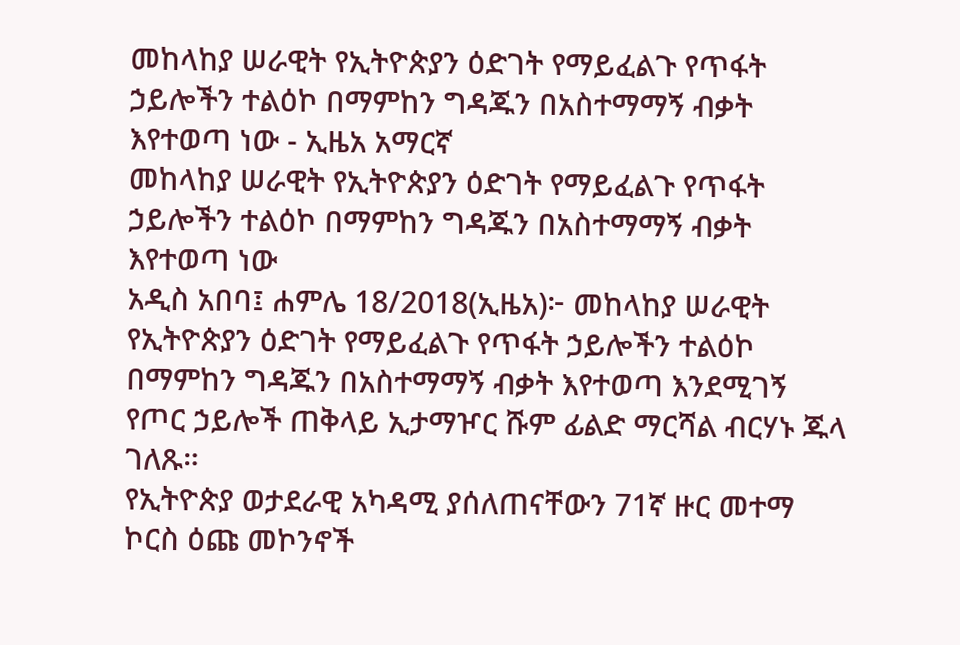መከላከያ ሠራዊት የኢትዮጵያን ዕድገት የማይፈልጉ የጥፋት ኃይሎችን ተልዕኮ በማምከን ግዳጁን በአስተማማኝ ብቃት እየተወጣ ነው - ኢዜአ አማርኛ
መከላከያ ሠራዊት የኢትዮጵያን ዕድገት የማይፈልጉ የጥፋት ኃይሎችን ተልዕኮ በማምከን ግዳጁን በአስተማማኝ ብቃት እየተወጣ ነው
አዲስ አበባ፤ ሐምሌ 18/2018(ኢዜአ)፦ መከላከያ ሠራዊት የኢትዮጵያን ዕድገት የማይፈልጉ የጥፋት ኃይሎችን ተልዕኮ በማምከን ግዳጁን በአስተማማኝ ብቃት እየተወጣ እንደሚገኝ የጦር ኃይሎች ጠቅላይ ኢታማዦር ሹም ፊልድ ማርሻል ብርሃኑ ጁላ ገለጹ።
የኢትዮጵያ ወታደራዊ አካዳሚ ያሰለጠናቸውን 71ኛ ዙር መተማ ኮርስ ዕጩ መኮንኖች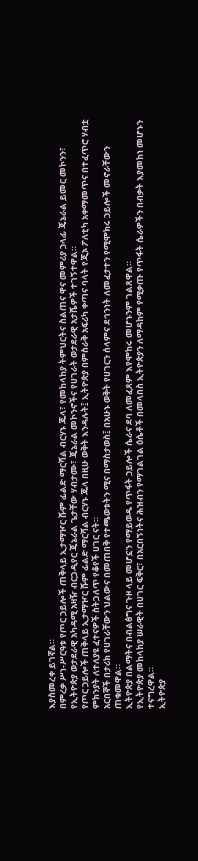እያስመረቀ ይገኛል።
በምረቃ ሥነ-ሥርዓቱ የጦር ኃይሎች ጠቅላይ ኢታማዦር ሹም ፊልድ ማርሻል ብርሃኑ ጁላ፣ የመከላከያ ትምህርትና ስልጠና ዋና መምሪያ ኃላፊ ጄኔራል ይመር መኮንን፣ የኢትዮጵያ ወታደራዊ አካዳሚ አዛዥ ብርጋዲየር ጄኔራል ጌታቸው ሃብታሙ፣ ጄኔራል መኮንኖችና የሀገራት ወታደራዊ አታሼዎች ተገኝተዋል።
የጦር ኃይሎች ጠቅላይ ኢታማዦር ሹም ፊልድ ማርሻል ብርሃኑ ጁላ በዚሁ ወቅት እንዳሉት፤ ኢትዮጵያ በምስራቅ አፍሪካ ቀጣና ባላት የጂኦ ፖለቲካ አቀማመጥና በተፈጥሮ ሃብቷ ምክንያት ለተለያዩ ፈተናዎች ስትጋለጥ የቆየች ሀገር ናት።
አርበኞች በታሪክ የሀገራቸውን ህልውና በመጠበቅ የተጫወቱትን ሚና በማስታወስ፤ በአሁኑ ወቅት የሀገርን ሰላምና ደኅንነት ለመፈታተን የሚሞክሩ ኃይሎች መኖራቸውን ጠቁመዋል።
ኢትዮጵያ በልማትና በብልፅግና ጉዞ ላይ መሆኗን የማይወዱ የጥፋት ኃይሎች ሴራና ደባ ለመፈጸም እየሞከሩ መሆኑንም ገልጸዋል።
የኢትዮጵያ መከላከያ ሠራዊት በሀገር ፍቅር፣ በአርበኝነትና ሕዝብን የማገልገል ዕሴቶች በመላበስ ኢትዮጵያን ለማዳከም የሚቃጡ የጥፋት ሴራዎችን በብቃት እያመከነ መሆኑን ተናግረዋል።
ኢትዮጵያ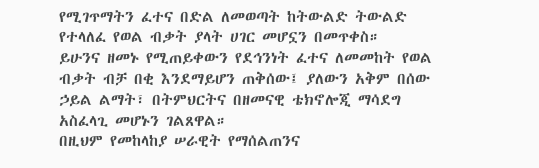የሚገጥማትን ፈተና በድል ለመወጣት ከትውልድ ትውልድ የተላለፈ የወል ብቃት ያላት ሀገር መሆኗን በመጥቀስ።
ይሁንና ዘመኑ የሚጠይቀውን የደኅንነት ፈተና ለመመከት የወል ብቃት ብቻ በቂ እንደማይሆን ጠቅሰው፤ ያለውን አቅም በሰው ኃይል ልማት፣ በትምህርትና በዘመናዊ ቴክኖሎጂ ማሳደግ አስፈላጊ መሆኑን ገልጸዋል።
በዚህም የመከላከያ ሠራዊት የማሰልጠንና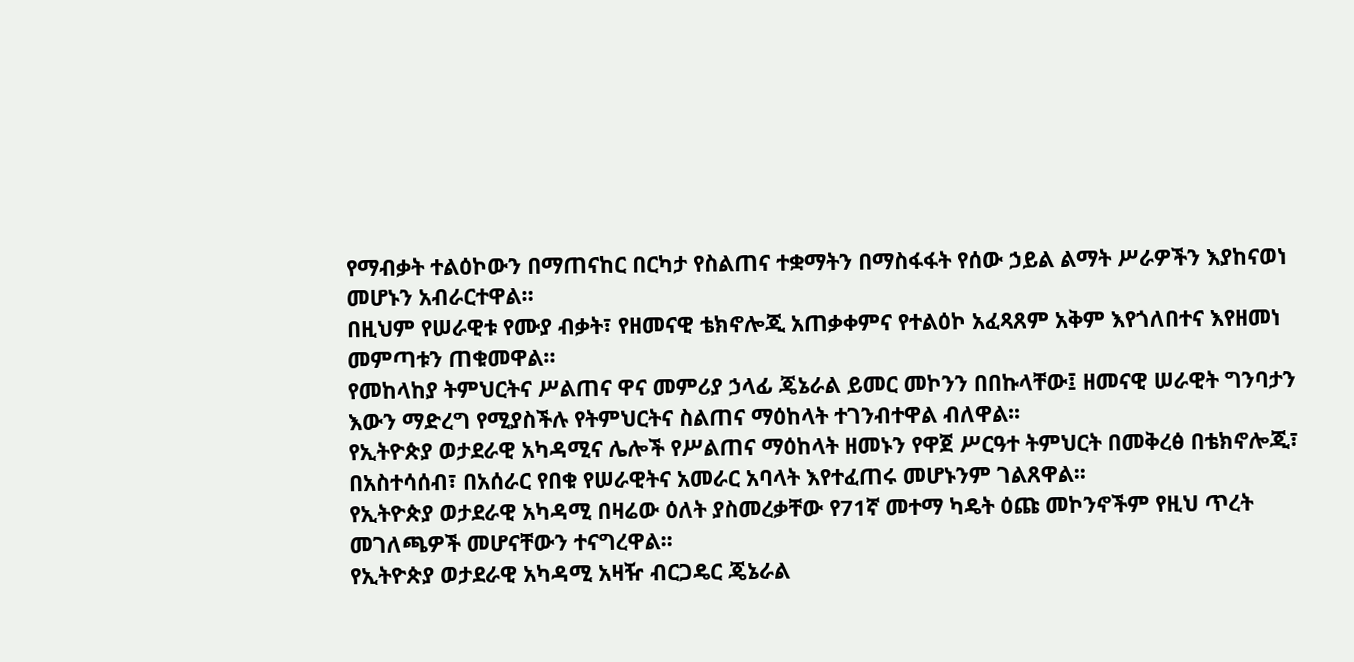የማብቃት ተልዕኮውን በማጠናከር በርካታ የስልጠና ተቋማትን በማስፋፋት የሰው ኃይል ልማት ሥራዎችን እያከናወነ መሆኑን አብራርተዋል።
በዚህም የሠራዊቱ የሙያ ብቃት፣ የዘመናዊ ቴክኖሎጂ አጠቃቀምና የተልዕኮ አፈጻጸም አቅም እየጎለበተና እየዘመነ መምጣቱን ጠቁመዋል።
የመከላከያ ትምህርትና ሥልጠና ዋና መምሪያ ኃላፊ ጄኔራል ይመር መኮንን በበኩላቸው፤ ዘመናዊ ሠራዊት ግንባታን እውን ማድረግ የሚያስችሉ የትምህርትና ስልጠና ማዕከላት ተገንብተዋል ብለዋል፡፡
የኢትዮጵያ ወታደራዊ አካዳሚና ሌሎች የሥልጠና ማዕከላት ዘመኑን የዋጀ ሥርዓተ ትምህርት በመቅረፅ በቴክኖሎጂ፣ በአስተሳሰብ፣ በአሰራር የበቁ የሠራዊትና አመራር አባላት እየተፈጠሩ መሆኑንም ገልጸዋል፡፡
የኢትዮጵያ ወታደራዊ አካዳሚ በዛሬው ዕለት ያስመረቃቸው የ71ኛ መተማ ካዴት ዕጩ መኮንኖችም የዚህ ጥረት መገለጫዎች መሆናቸውን ተናግረዋል፡፡
የኢትዮጵያ ወታደራዊ አካዳሚ አዛዥ ብርጋዴር ጄኔራል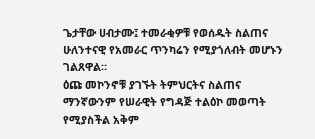ጌታቸው ሀብታሙ፤ ተመራቂዎቹ የወሰዱት ስልጠና ሁለንተናዊ የአመራር ጥንካሬን የሚያጎለብት መሆኑን ገልጸዋል።
ዕጩ መኮንኖቹ ያገኙት ትምህርትና ስልጠና ማንኛውንም የሠራዊት የግዳጅ ተልዕኮ መወጣት የሚያስችል አቅም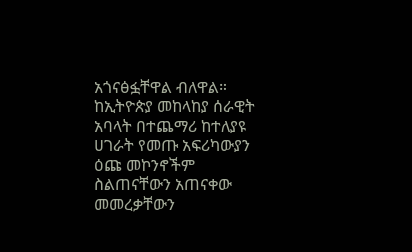አጎናፅፏቸዋል ብለዋል።
ከኢትዮጵያ መከላከያ ሰራዊት አባላት በተጨማሪ ከተለያዩ ሀገራት የመጡ አፍሪካውያን ዕጩ መኮንኖችም ስልጠናቸውን አጠናቀው መመረቃቸውን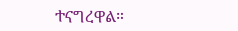ተናግረዋል።